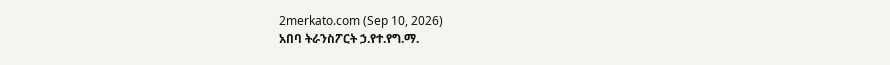2merkato.com (Sep 10, 2026)
አበባ ትራንስፖርት ኃ.የተ.የግ.ማ.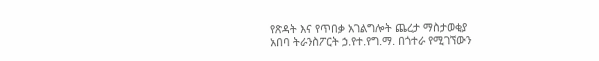የጽዳት እና የጥበቃ አገልግሎት ጨረታ ማስታወቂያ
አበባ ትራንስፖርት ኃ.የተ.የግ.ማ. በጎተራ የሚገኘውን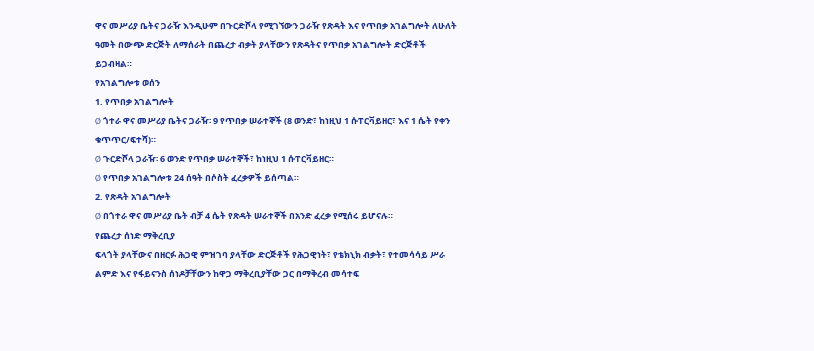ዋና መሥሪያ ቤትና ጋራዥ እንዲሁም በጉርድሾላ የሚገኘውን ጋራዥ የጽዳት እና የጥበቃ አገልግሎት ለሁለት ዓመት በውጭ ድርጅት ለማሰራት በጨረታ ብቃት ያላቸውን የጽዳትና የጥበቃ አገልግሎት ድርጅቶች ይጋብዛል።
የአገልግሎቱ ወሰን
1. የጥበቃ አገልግሎት
Ø ጎተራ ዋና መሥሪያ ቤትና ጋራዥ፡ 9 የጥበቃ ሠራተኞች (8 ወንድ፣ ከነዚህ 1 ሱፐርቫይዘር፣ እና 1 ሴት የቀን ቁጥጥር/ፍተሻ)።
Ø ጉርድሾላ ጋራዥ፡ 6 ወንድ የጥበቃ ሠራተኞች፣ ከነዚህ 1 ሱፐርቫይዘር።
Ø የጥበቃ አገልግሎቱ 24 ሰዓት በሶስት ፈረቃዎች ይሰጣል።
2. የጽዳት አገልግሎት
Ø በጎተራ ዋና መሥሪያ ቤት ብቻ 4 ሴት የጽዳት ሠራተኞች በአንድ ፈረቃ የሚሰሩ ይሆናሉ።
የጨረታ ሰነድ ማቅረቢያ
ፍላጎት ያላቸውና በዘርፉ ሕጋዊ ምዝገባ ያላቸው ድርጅቶች የሕጋዊነት፣ የቴክኒክ ብቃት፣ የተመሳሳይ ሥራ ልምድ እና የፋይናንስ ሰነዶቻቸውን ከዋጋ ማቅረቢያቸው ጋር በማቅረብ መሳተፍ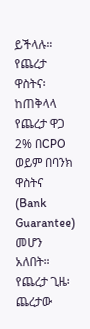ይችላሉ።
የጨረታ ዋስትና፡ ከጠቅላላ የጨረታ ዋጋ 2% በCPO ወይም በባንክ ዋስትና (Bank Guarantee) መሆን አለበት።
የጨረታ ጊዜ፡ ጨረታው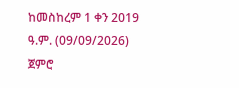ከመስከረም 1 ቀን 2019 ዓ.ም. (09/09/2026) ጀምሮ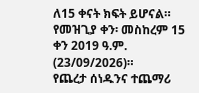ለ15 ቀናት ክፍት ይሆናል። የመዝጊያ ቀን፡ መስከረም 15 ቀን 2019 ዓ.ም. (23/09/2026)።
የጨረታ ሰነዱንና ተጨማሪ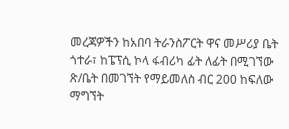መረጃዎችን ከአበባ ትራንስፖርት ዋና መሥሪያ ቤት ጎተራ፣ ከፔፕሲ ኮላ ፋብሪካ ፊት ለፊት በሚገኘው ጽ/ቤት በመገኘት የማይመለስ ብር 200 ከፍለው ማግኘት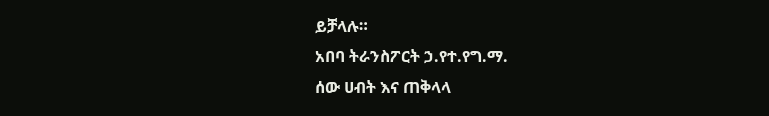ይቻላሉ።
አበባ ትራንስፖርት ኃ.የተ.የግ.ማ.
ሰው ሀብት እና ጠቅላላ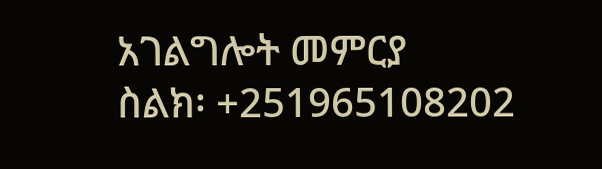አገልግሎት መምርያ
ስልክ፡ +251965108202